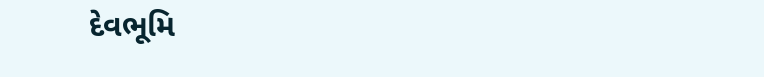દેવભૂમિ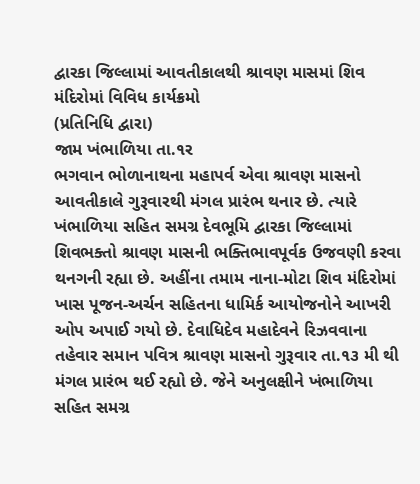દ્વારકા જિલ્લામાં આવતીકાલથી શ્રાવણ માસમાં શિવ મંદિરોમાં વિવિધ કાર્યક્રમો
(પ્રતિનિધિ દ્વારા)
જામ ખંભાળિયા તા.૧ર
ભગવાન ભોળાનાથના મહાપર્વ એવા શ્રાવણ માસનો આવતીકાલે ગુરૂવારથી મંગલ પ્રારંભ થનાર છે. ત્યારે ખંભાળિયા સહિત સમગ્ર દેવભૂમિ દ્વારકા જિલ્લામાં શિવભક્તો શ્રાવણ માસની ભક્તિભાવપૂર્વક ઉજવણી કરવા થનગની રહ્યા છે. અહીંના તમામ નાના-મોટા શિવ મંદિરોમાં ખાસ પૂજન-અર્ચન સહિતના ધામિર્ક આયોજનોને આખરી ઓપ અપાઈ ગયો છે. દેવાધિદેવ મહાદેવને રિઝવવાના તહેવાર સમાન પવિત્ર શ્રાવણ માસનો ગુરૂવાર તા.૧૩ મી થી મંગલ પ્રારંભ થઈ રહ્યો છે. જેને અનુલક્ષીને ખંભાળિયા સહિત સમગ્ર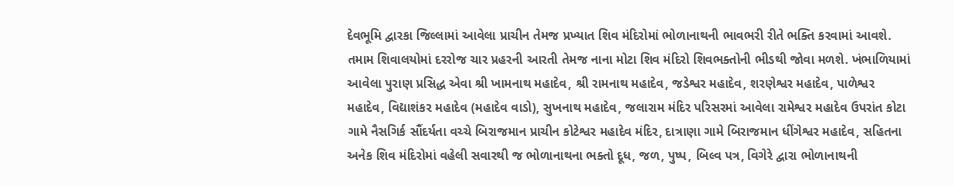દેવભૂમિ દ્વારકા જિલ્લામાં આવેલા પ્રાચીન તેમજ પ્રખ્યાત શિવ મંદિરોમાં ભોળાનાથની ભાવભરી રીતે ભક્તિ કરવામાં આવશે. તમામ શિવાલયોમાં દરરોજ ચાર પ્રહરની આરતી તેમજ નાના મોટા શિવ મંદિરો શિવભક્તોની ભીડથી જોવા મળશે. ખંભાળિયામાં આવેલા પુરાણ પ્રસિદ્ધ એવા શ્રી ખામનાથ મહાદેવ, શ્રી રામનાથ મહાદેવ, જડેશ્વર મહાદેવ, શરણેશ્વર મહાદેવ, પાળેશ્વર મહાદેવ, વિદ્યાશંકર મહાદેવ (મહાદેવ વાડો), સુખનાથ મહાદેવ, જલારામ મંદિર પરિસરમાં આવેલા રામેશ્વર મહાદેવ ઉપરાંત કોટા ગામે નૈસગિર્ક સૌંદર્યતા વચ્ચે બિરાજમાન પ્રાચીન કોટેશ્વર મહાદેવ મંદિર, દાત્રાણા ગામે બિરાજમાન ધીંગેશ્વર મહાદેવ, સહિતના અનેક શિવ મંદિરોમાં વહેલી સવારથી જ ભોળાનાથના ભક્તો દૂધ, જળ, પુષ્પ, બિલ્વ પત્ર, વિગેરે દ્વારા ભોળાનાથની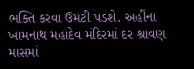ભક્તિ કરવા ઉમટી પડશે. અહીંના ખામનાથ મહાદેવ મંદિરમાં દર શ્રાવણ માસમાં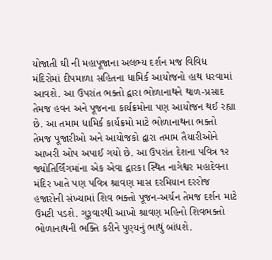યોજાતી ઘી ની મહાપૂજાના અલભ્ય દર્શન મજ વિવિધ મંદિરોમાં દીપમાળા સહિતના ધામિર્ક આયોજનો હાથ ધરવામાં આવશે. આ ઉપરાંત ભક્તો દ્વારા ભોળાનાથને થાળ-પ્રસાદ તેમજ હવન અને પૂજનના કાર્યક્રમોના પણ આયોજન થઈ રહ્યા છે. આ તમામ ધામિર્ક કાર્યક્રમો માટે ભોળાનાથના ભક્તો તેમજ પૂજારીઓ અને આયોજકો દ્વારા તમામ તૈયારીઓને આખરી ઓપ અપાઈ ગયો છે. આ ઉપરાંત દેશના પવિત્ર ૧૨ જ્યોતિર્લિંગમાંના એક એવા દ્વારકા સ્થિત નાગેશ્વર મહાદેવના મંદિર ખાતે પણ પવિત્ર શ્રાવણ માસ દરમિયાન દરરોજ હજારોની સંખ્યામાં શિવ ભક્તો પૂજન-અર્ચન તેમજ દર્શન માટે ઉમટી પડશે. ગુરૂવારથી આખો શ્રાવણ મહિનો શિવભક્તો ભોળાનાથની ભક્તિ કરીને પુણ્યનું ભાથું બાંધશે.